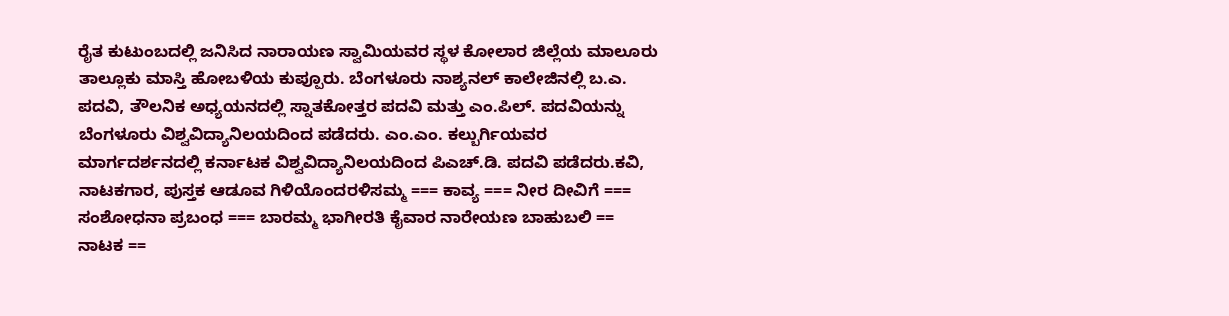ರೈತ ಕುಟುಂಬದಲ್ಲಿ ಜನಿಸಿದ ನಾರಾಯಣ ಸ್ವಾಮಿಯವರ ಸ್ಥಳ ಕೋಲಾರ ಜಿಲ್ಲೆಯ ಮಾಲೂರು ತಾಲ್ಲೂಕು ಮಾಸ್ತಿ ಹೋಬಳಿಯ ಕುಪ್ಪೂರು. ಬೆಂಗಳೂರು ನಾಶ್ಯನಲ್ ಕಾಲೇಜಿನಲ್ಲಿ ಬ.ಎ. ಪದವಿ, ತೌಲನಿಕ ಅಧ್ಯಯನದಲ್ಲಿ ಸ್ನಾತಕೋತ್ತರ ಪದವಿ ಮತ್ತು ಎಂ.ಪಿಲ್. ಪದವಿಯನ್ನು ಬೆಂಗಳೂರು ವಿಶ್ವವಿದ್ಯಾನಿಲಯದಿಂದ ಪಡೆದರು. ಎಂ.ಎಂ. ಕಲ್ಬುರ್ಗಿಯವರ ಮಾರ್ಗದರ್ಶನದಲ್ಲಿ ಕರ್ನಾಟಕ ವಿಶ್ವವಿದ್ಯಾನಿಲಯದಿಂದ ಪಿಎಚ್.ಡಿ. ಪದವಿ ಪಡೆದರು.ಕವಿ, ನಾಟಕಗಾರ, ಪುಸ್ತಕ ಆಡೂವ ಗಿಳಿಯೊಂದರಳಿಸಮ್ಮ === ಕಾವ್ಯ === ನೀರ ದೀವಿಗೆ === ಸಂಶೋಧನಾ ಪ್ರಬಂಧ === ಬಾರಮ್ಮ ಭಾಗೀರತಿ ಕೈವಾರ ನಾರೇಯಣ ಬಾಹುಬಲಿ == ನಾಟಕ ==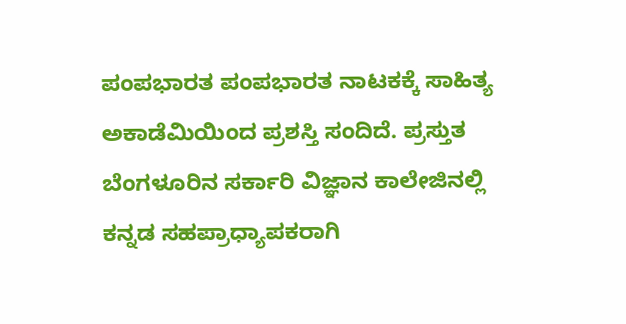ಪಂಪಭಾರತ ಪಂಪಭಾರತ ನಾಟಕಕ್ಕೆ ಸಾಹಿತ್ಯ ಅಕಾಡೆಮಿಯಿಂದ ಪ್ರಶಸ್ತಿ ಸಂದಿದೆ. ಪ್ರಸ್ತುತ ಬೆಂಗಳೂರಿನ ಸರ್ಕಾರಿ ವಿಜ್ಞಾನ ಕಾಲೇಜಿನಲ್ಲಿ ಕನ್ನಡ ಸಹಪ್ರಾಧ್ಯಾಪಕರಾಗಿ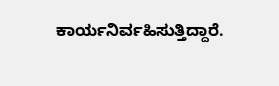ಕಾರ್ಯನಿರ್ವಹಿಸುತ್ತಿದ್ದಾರೆ.